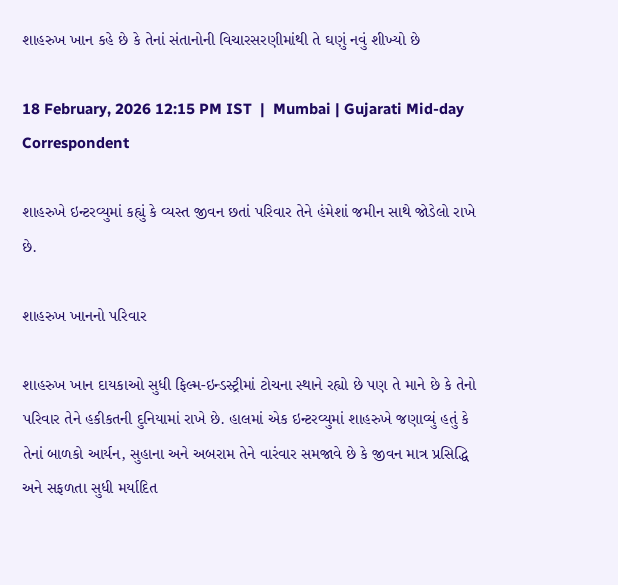શાહરુખ ખાન કહે છે કે તેનાં સંતાનોની વિચારસરણીમાંથી તે ઘણું નવું શીખ્યો છે

18 February, 2026 12:15 PM IST  |  Mumbai | Gujarati Mid-day Correspondent

શાહરુખે ઇન્ટરવ્યુમાં કહ્યું કે વ્યસ્ત જીવન છતાં પરિવાર તેને હંમેશાં જમીન સાથે જોડેલો રાખે છે.

શાહરુખ ખાનનો પરિવાર

શાહરુખ ખાન દાયકાઓ સુધી ફિલ્મ-ઇન્ડસ્ટ્રીમાં ટોચના સ્થાને રહ્યો છે પણ તે માને છે કે તેનો પરિવાર તેને હકીકતની દુનિયામાં રાખે છે. હાલમાં એક ઇન્ટરવ્યુમાં શાહરુખે જણાવ્યું હતું કે તેનાં બાળકો આર્યન, સુહાના અને અબરામ તેને વારંવાર સમજાવે છે કે જીવન માત્ર પ્રસિદ્ધિ અને સફળતા સુધી મર્યાદિત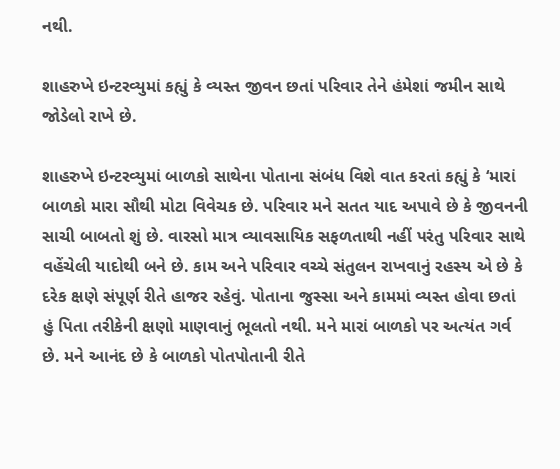નથી.

શાહરુખે ઇન્ટરવ્યુમાં કહ્યું કે વ્યસ્ત જીવન છતાં પરિવાર તેને હંમેશાં જમીન સાથે જોડેલો રાખે છે.

શાહરુખે ઇન્ટરવ્યુમાં બાળકો સાથેના પોતાના સંબંધ વિશે વાત કરતાં કહ્યું કે ‘મારાં બાળકો મારા સૌથી મોટા વિવેચક છે. પરિવાર મને સતત યાદ અપાવે છે કે જીવનની સાચી બાબતો શું છે. વારસો માત્ર વ્યાવસાયિક સફળતાથી નહીં પરંતુ પરિવાર સાથે વહેંચેલી યાદોથી બને છે. કામ અને પરિવાર વચ્ચે સંતુલન રાખવાનું રહસ્ય એ છે કે દરેક ક્ષણે સંપૂર્ણ રીતે હાજર રહેવું. પોતાના જુસ્સા અને કામમાં વ્યસ્ત હોવા છતાં હું પિતા તરીકેની ક્ષણો માણવાનું ભૂલતો નથી. મને મારાં બાળકો પર અત્યંત ગર્વ છે. મને આનંદ છે કે બાળકો પોતપોતાની રીતે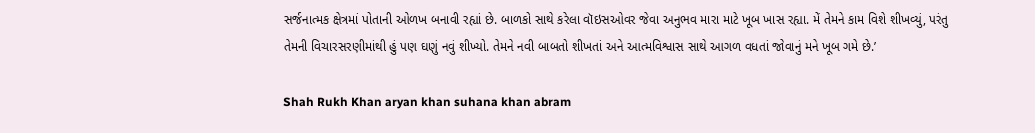સર્જનાત્મક ક્ષેત્રમાં પોતાની ઓળખ બનાવી રહ્યાં છે. બાળકો સાથે કરેલા વૉઇસઓવર જેવા અનુભવ મારા માટે ખૂબ ખાસ રહ્યા. મેં તેમને કામ વિશે શીખવ્યું, પરંતુ તેમની વિચારસરણીમાંથી હું પણ ઘણું નવું શીખ્યો. તેમને નવી બાબતો શીખતાં અને આત્મવિશ્વાસ સાથે આગળ વધતાં જોવાનું મને ખૂબ ગમે છે.’

Shah Rukh Khan aryan khan suhana khan abram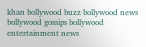khan bollywood buzz bollywood news bollywood gossips bollywood entertainment news